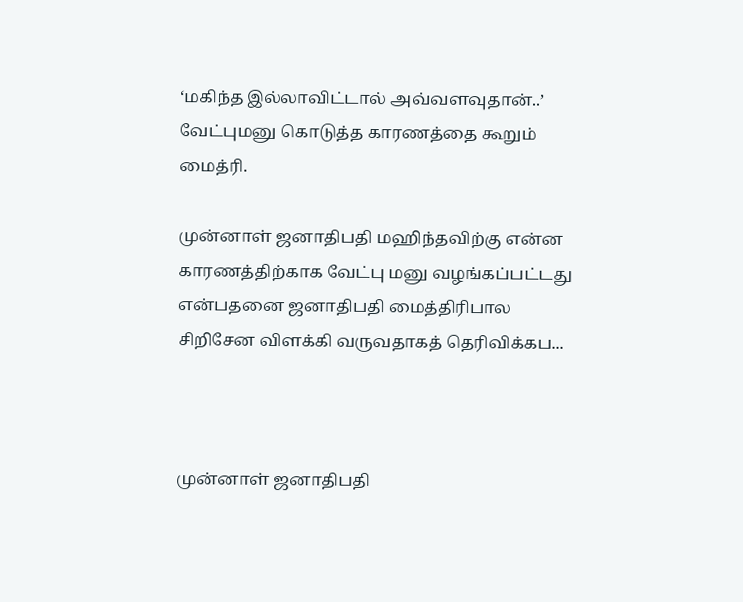‘மகிந்த இல்லாவிட்டால் அவ்வளவுதான்..’ வேட்புமனு கொடுத்த காரணத்தை கூறும் மைத்ரி.

முன்னாள் ஜனாதிபதி மஹிந்தவிற்கு என்ன காரணத்திற்காக வேட்பு மனு வழங்கப்பட்டது என்பதனை ஜனாதிபதி மைத்திரிபால சிறிசேன விளக்கி வருவதாகத் தெரிவிக்கப...



முன்னாள் ஜனாதிபதி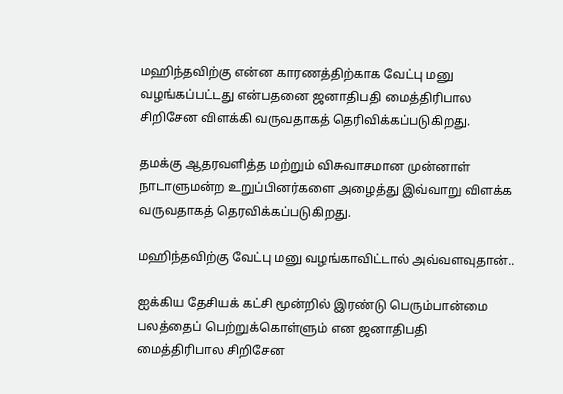மஹிந்தவிற்கு என்ன காரணத்திற்காக வேட்பு மனு வழங்கப்பட்டது என்பதனை ஜனாதிபதி மைத்திரிபால சிறிசேன விளக்கி வருவதாகத் தெரிவிக்கப்படுகிறது.

தமக்கு ஆதரவளித்த மற்றும் விசுவாசமான முன்னாள் நாடாளுமன்ற உறுப்பினர்களை அழைத்து இவ்வாறு விளக்க வருவதாகத் தெரவிக்கப்படுகிறது.

மஹிந்தவிற்கு வேட்பு மனு வழங்காவிட்டால் அவ்வளவுதான்..

ஐக்கிய தேசியக் கட்சி மூன்றில் இரண்டு பெரும்பான்மை பலத்தைப் பெற்றுக்கொள்ளும் என ஜனாதிபதி மைத்திரிபால சிறிசேன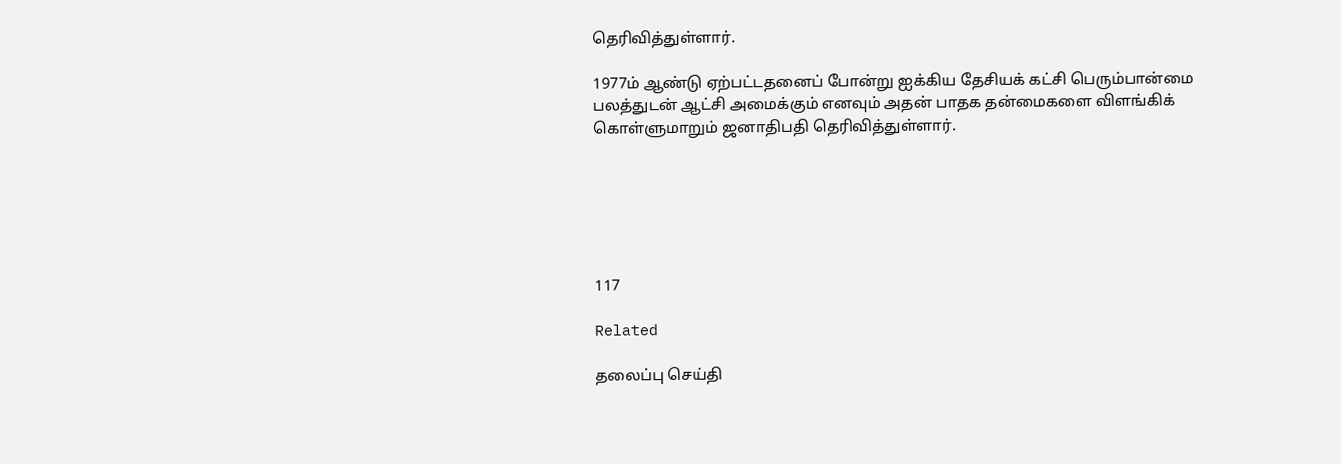தெரிவித்துள்ளார்.

1977ம் ஆண்டு ஏற்பட்டதனைப் போன்று ஐக்கிய தேசியக் கட்சி பெரும்பான்மை பலத்துடன் ஆட்சி அமைக்கும் எனவும் அதன் பாதக தன்மைகளை விளங்கிக் கொள்ளுமாறும் ஜனாதிபதி தெரிவித்துள்ளார்.






117

Related

தலைப்பு செய்தி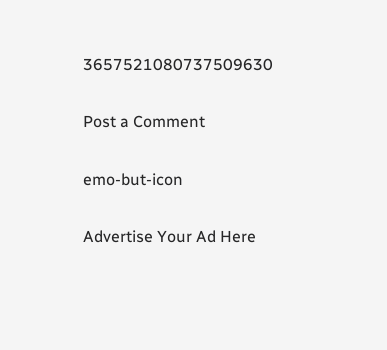3657521080737509630

Post a Comment

emo-but-icon

Advertise Your Ad Here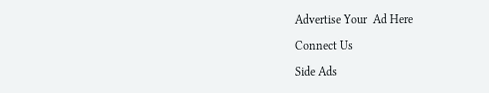Advertise Your  Ad Here

Connect Us

Side Ads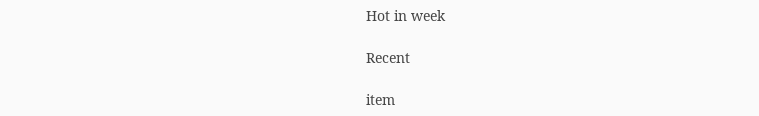Hot in week

Recent

item